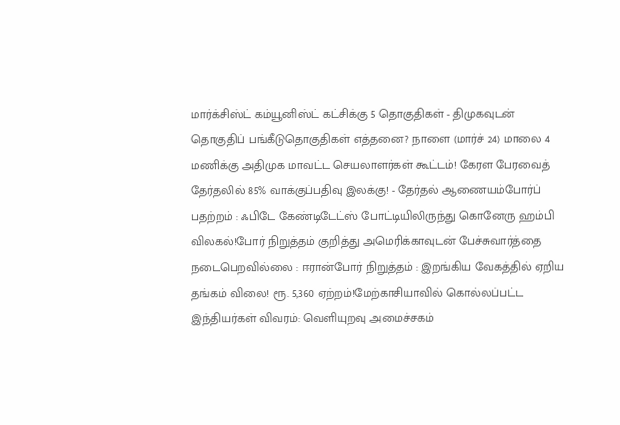மார்க்சிஸ்ட் கம்யூனிஸ்ட் கட்சிக்கு 5 தொகுதிகள் - திமுகவுடன் தொகுதிப் பங்கீடுதொகுதிகள் எத்தனை? நாளை (மார்ச் 24) மாலை 4 மணிக்கு அதிமுக மாவட்ட செயலாளர்கள் கூட்டம்! கேரள பேரவைத் தேர்தலில் 85% வாக்குப்பதிவு இலக்கு! - தேர்தல் ஆணையம்போர்ப் பதற்றம் : ஃபிடே கேண்டிடேட்ஸ் போட்டியிலிருந்து கொனேரு ஹம்பி விலகல்!போர் நிறுத்தம் குறித்து அமெரிக்காவுடன் பேச்சுவார்த்தை நடைபெறவில்லை : ஈரான்போர் நிறுத்தம் : இறங்கிய வேகத்தில் ஏறிய தங்கம் விலை! ரூ. 5,360 ஏற்றம்!மேற்காசியாவில் கொல்லப்பட்ட இந்தியர்கள் விவரம்: வெளியுறவு அமைச்சகம்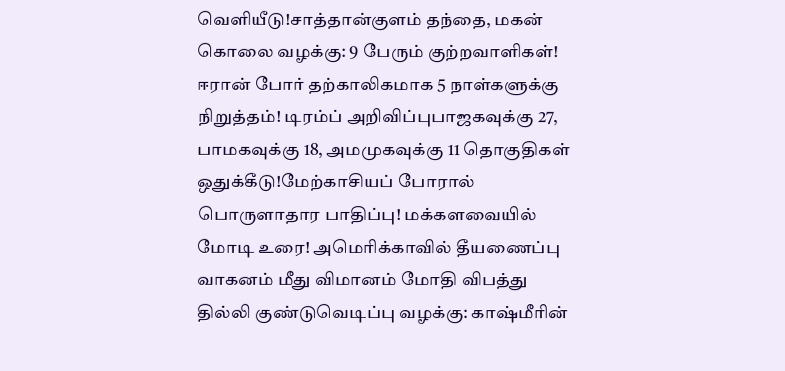வெளியீடு!சாத்தான்குளம் தந்தை, மகன் கொலை வழக்கு: 9 பேரும் குற்றவாளிகள்! ஈரான் போர் தற்காலிகமாக 5 நாள்களுக்கு நிறுத்தம்! டிரம்ப் அறிவிப்புபாஜகவுக்கு 27, பாமகவுக்கு 18, அமமுகவுக்கு 11 தொகுதிகள் ஒதுக்கீடு!மேற்காசியப் போரால் பொருளாதார பாதிப்பு! மக்களவையில் மோடி உரை! அமெரிக்காவில் தீயணைப்பு வாகனம் மீது விமானம் மோதி விபத்து தில்லி குண்டுவெடிப்பு வழக்கு: காஷ்மீரின்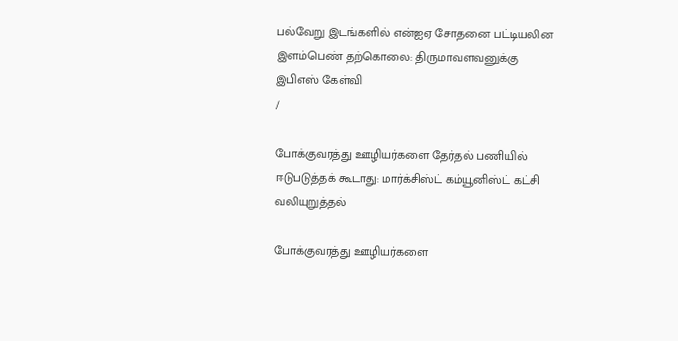பல்வேறு இடங்களில் என்ஐஏ சோதனை பட்டியலின இளம்பெண் தற்கொலை: திருமாவளவனுக்கு இபிஎஸ் கேள்வி
/

போக்குவரத்து ஊழியர்களை தேர்தல் பணியில் ஈடுபடுத்தக் கூடாது: மார்க்சிஸ்ட் கம்யூனிஸ்ட் கட்சி வலியுறுத்தல்

போக்குவரத்து ஊழியர்களை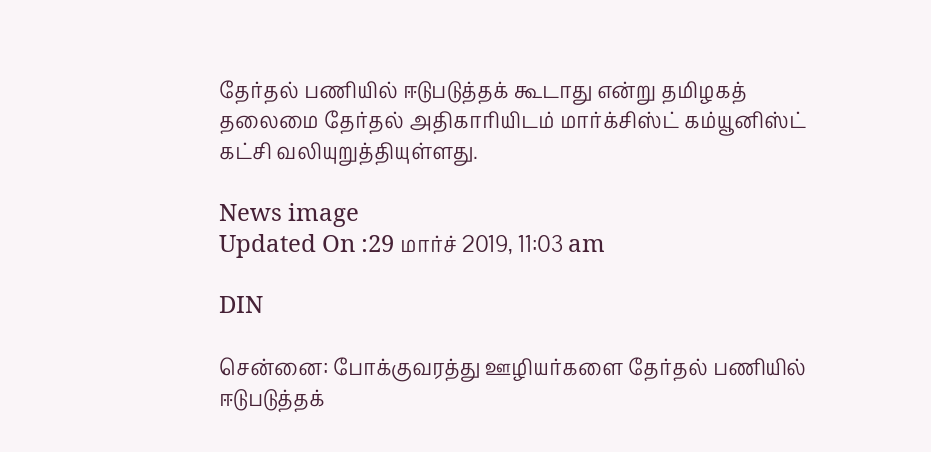தேர்தல் பணியில் ஈடுபடுத்தக் கூடாது என்று தமிழகத் தலைமை தேர்தல் அதிகாரியிடம் மார்க்சிஸ்ட் கம்யூனிஸ்ட் கட்சி வலியுறுத்தியுள்ளது.

News image
Updated On :29 மார்ச் 2019, 11:03 am

DIN

சென்னை: போக்குவரத்து ஊழியர்களை தேர்தல் பணியில் ஈடுபடுத்தக்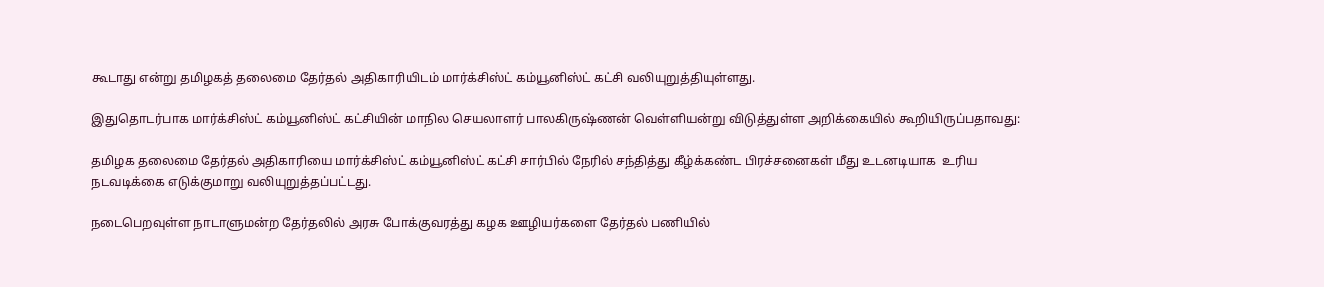கூடாது என்று தமிழகத் தலைமை தேர்தல் அதிகாரியிடம் மார்க்சிஸ்ட் கம்யூனிஸ்ட் கட்சி வலியுறுத்தியுள்ளது.

இதுதொடர்பாக மார்க்சிஸ்ட் கம்யூனிஸ்ட் கட்சியின் மாநில செயலாளர் பாலகிருஷ்ணன் வெள்ளியன்று விடுத்துள்ள அறிக்கையில் கூறியிருப்பதாவது:

தமிழக தலைமை தேர்தல் அதிகாரியை மார்க்சிஸ்ட் கம்யூனிஸ்ட் கட்சி சார்பில் நேரில் சந்தித்து கீழ்க்கண்ட பிரச்சனைகள் மீது உடனடியாக  உரிய நடவடிக்கை எடுக்குமாறு வலியுறுத்தப்பட்டது.

நடைபெறவுள்ள நாடாளுமன்ற தேர்தலில் அரசு போக்குவரத்து கழக ஊழியர்களை தேர்தல் பணியில்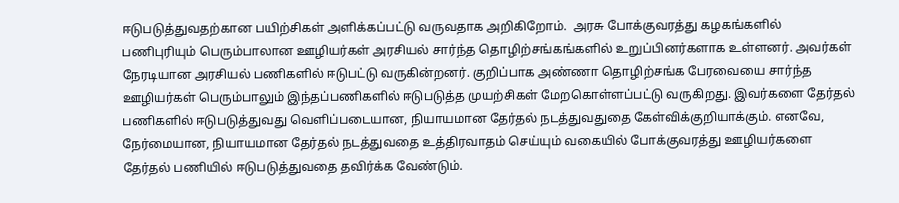ஈடுபடுத்துவதற்கான பயிற்சிகள் அளிக்கப்பட்டு வருவதாக அறிகிறோம்.  அரசு போக்குவரத்து கழகங்களில் பணிபுரியும் பெரும்பாலான ஊழியர்கள் அரசியல் சார்ந்த தொழிற்சங்கங்களில் உறுப்பினர்களாக உள்ளனர். அவர்கள் நேரடியான அரசியல் பணிகளில் ஈடுபட்டு வருகின்றனர். குறிப்பாக அண்ணா தொழிற்சங்க பேரவையை சார்ந்த ஊழியர்கள் பெரும்பாலும் இந்தப்பணிகளில் ஈடுபடுத்த முயற்சிகள் மேறகொள்ளப்பட்டு வருகிறது. இவர்களை தேர்தல் பணிகளில் ஈடுபடுத்துவது வெளிப்படையான, நியாயமான தேர்தல் நடத்துவதுதை கேள்விக்குறியாக்கும். எனவே, நேர்மையான, நியாயமான தேர்தல் நடத்துவதை உத்திரவாதம் செய்யும் வகையில் போக்குவரத்து ஊழியர்களை தேர்தல் பணியில் ஈடுபடுத்துவதை தவிர்க்க வேண்டும்.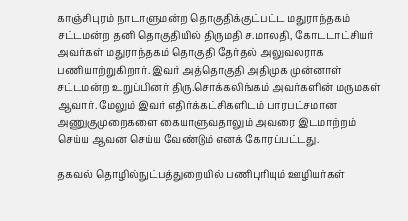காஞ்சிபுரம் நாடாளுமன்ற தொகுதிக்குட்பட்ட மதுராந்தகம் சட்டமன்ற தனி தொகுதியில் திருமதி ச.மாலதி, கோடடாட்சியர் அவர்கள் மதுராந்தகம் தொகுதி தேர்தல் அலுவலராக பணியாற்றுகிறார். இவர் அத்தொகுதி அதிமுக முன்னாள் சட்டமன்ற உறுப்பினர் திரு.சொக்கலிங்கம் அவர்களின் மருமகள் ஆவார். மேலும் இவர் எதிர்க்கட்சிகளிடம் பாரபட்சமான அணுகுமுறைகளை கையாளுவதாலும் அவரை இடமாற்றம் செய்ய ஆவன செய்ய வேண்டும் எனக் கோரப்பட்டது.

தகவல் தொழில்நுட்பத்துறையில் பணிபுரியும் ஊழியர்கள்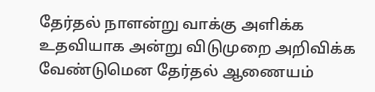தேர்தல் நாளன்று வாக்கு அளிக்க உதவியாக அன்று விடுமுறை அறிவிக்க வேண்டுமென தேர்தல் ஆணையம்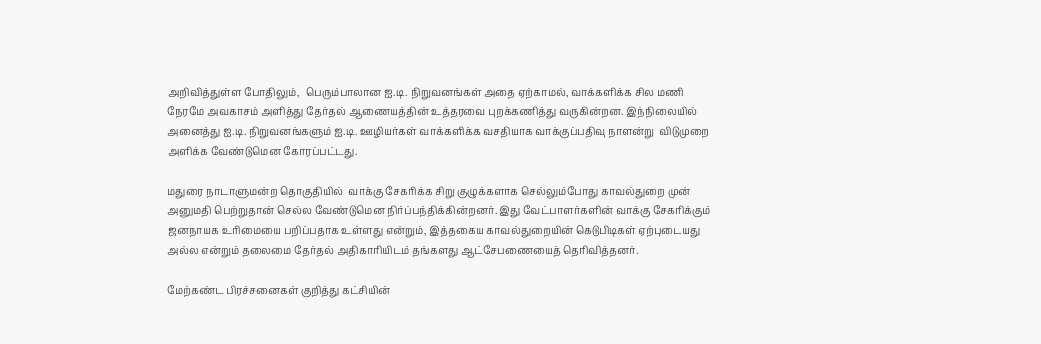அறிவித்துள்ள போதிலும்,  பெரும்பாலான ஐ.டி. நிறுவனங்கள் அதை ஏற்காமல், வாக்களிக்க சில மணி நேரமே அவகாசம் அளித்து தேர்தல் ஆணையத்தின் உத்தரவை புறக்கணித்து வருகின்றன. இந்நிலையில் அனைத்து ஐ.டி. நிறுவனங்களும் ஐ.டி. ஊழியர்கள் வாக்களிக்க வசதியாக வாக்குப்பதிவு நாளன்று  விடுமுறை அளிக்க வேண்டுமென கோரப்பட்டது.

மதுரை நாடாளுமன்ற தொகுதியில்  வாக்கு சேகரிக்க சிறு குழுக்களாக செல்லும்போது காவல்துறை முன் அனுமதி பெற்றுதான் செல்ல வேண்டுமென நிர்ப்பந்திக்கின்றனர். இது வேட்பாளர்களின் வாக்கு சேகரிக்கும் ஜனநாயக உரிமையை பறிப்பதாக உள்ளது என்றும், இத்தகைய காவல்துறையின் கெடுபிடிகள் ஏற்புடையது அல்ல என்றும் தலைமை தேர்தல் அதிகாரியிடம் தங்களது ஆட்சேபணையைத் தெரிவித்தனர்.

மேற்கண்ட பிரச்சனைகள் குறித்து கட்சியின்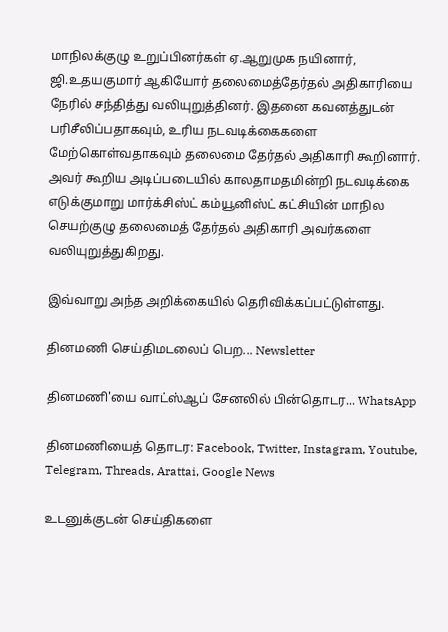மாநிலக்குழு உறுப்பினர்கள் ஏ.ஆறுமுக நயினார்,  ஜி.உதயகுமார் ஆகியோர் தலைமைத்தேர்தல் அதிகாரியை நேரில் சந்தித்து வலியுறுத்தினர். இதனை கவனத்துடன் பரிசீலிப்பதாகவும், உரிய நடவடிக்கைகளை மேற்கொள்வதாகவும் தலைமை தேர்தல் அதிகாரி கூறினார். அவர் கூறிய அடிப்படையில் காலதாமதமின்றி நடவடிக்கை எடுக்குமாறு மார்க்சிஸ்ட் கம்யூனிஸ்ட் கட்சியின் மாநில செயற்குழு தலைமைத் தேர்தல் அதிகாரி அவர்களை வலியுறுத்துகிறது.

இவ்வாறு அந்த அறிக்கையில் தெரிவிக்கப்பட்டுள்ளது.

தினமணி செய்திமடலைப் பெற... Newsletter

தினமணி'யை வாட்ஸ்ஆப் சேனலில் பின்தொடர... WhatsApp

தினமணியைத் தொடர: Facebook, Twitter, Instagram, Youtube, Telegram, Threads, Arattai, Google News

உடனுக்குடன் செய்திகளை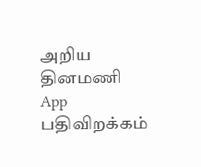அறிய தினமணி App பதிவிறக்கம்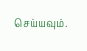செய்யவும்.